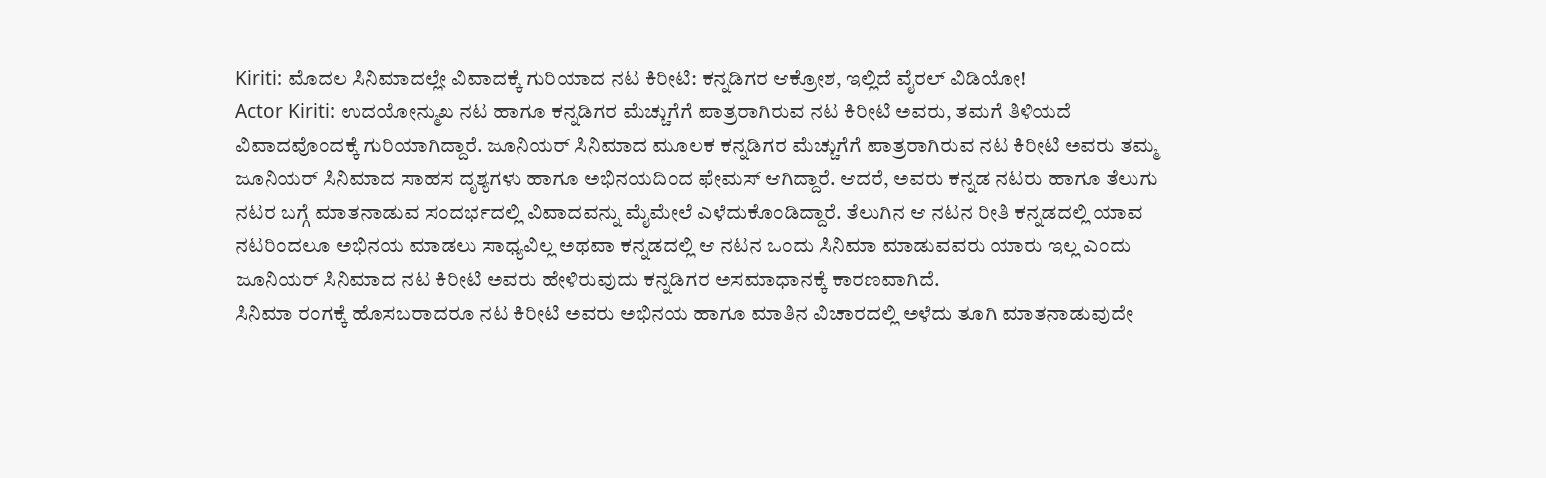Kiriti: ಮೊದಲ ಸಿನಿಮಾದಲ್ಲೇ ವಿವಾದಕ್ಕೆ ಗುರಿಯಾದ ನಟ ಕಿರೀಟಿ: ಕನ್ನಡಿಗರ ಆಕ್ರೋಶ, ಇಲ್ಲಿದೆ ವೈರಲ್ ವಿಡಿಯೋ!
Actor Kiriti: ಉದಯೋನ್ಮುಖ ನಟ ಹಾಗೂ ಕನ್ನಡಿಗರ ಮೆಚ್ಚುಗೆಗೆ ಪಾತ್ರರಾಗಿರುವ ನಟ ಕಿರೀಟಿ ಅವರು, ತಮಗೆ ತಿಳಿಯದೆ ವಿವಾದವೊಂದಕ್ಕೆ ಗುರಿಯಾಗಿದ್ದಾರೆ. ಜೂನಿಯರ್ ಸಿನಿಮಾದ ಮೂಲಕ ಕನ್ನಡಿಗರ ಮೆಚ್ಚುಗೆಗೆ ಪಾತ್ರರಾಗಿರುವ ನಟ ಕಿರೀಟಿ ಅವರು ತಮ್ಮ ಜೂನಿಯರ್ ಸಿನಿಮಾದ ಸಾಹಸ ದೃಶ್ಯಗಳು ಹಾಗೂ ಅಭಿನಯದಿಂದ ಫೇಮಸ್ ಆಗಿದ್ದಾರೆ. ಆದರೆ, ಅವರು ಕನ್ನಡ ನಟರು ಹಾಗೂ ತೆಲುಗು ನಟರ ಬಗ್ಗೆ ಮಾತನಾಡುವ ಸಂದರ್ಭದಲ್ಲಿ ವಿವಾದವನ್ನು ಮೈಮೇಲೆ ಎಳೆದುಕೊಂಡಿದ್ದಾರೆ. ತೆಲುಗಿನ ಆ ನಟನ ರೀತಿ ಕನ್ನಡದಲ್ಲಿ ಯಾವ ನಟರಿಂದಲೂ ಅಭಿನಯ ಮಾಡಲು ಸಾಧ್ಯವಿಲ್ಲ ಅಥವಾ ಕನ್ನಡದಲ್ಲಿ ಆ ನಟನ ಒಂದು ಸಿನಿಮಾ ಮಾಡುವವರು ಯಾರು ಇಲ್ಲ ಎಂದು ಜೂನಿಯರ್ ಸಿನಿಮಾದ ನಟ ಕಿರೀಟಿ ಅವರು ಹೇಳಿರುವುದು ಕನ್ನಡಿಗರ ಅಸಮಾಧಾನಕ್ಕೆ ಕಾರಣವಾಗಿದೆ.
ಸಿನಿಮಾ ರಂಗಕ್ಕೆ ಹೊಸಬರಾದರೂ ನಟ ಕಿರೀಟಿ ಅವರು ಅಭಿನಯ ಹಾಗೂ ಮಾತಿನ ವಿಚಾರದಲ್ಲಿ ಅಳೆದು ತೂಗಿ ಮಾತನಾಡುವುದೇ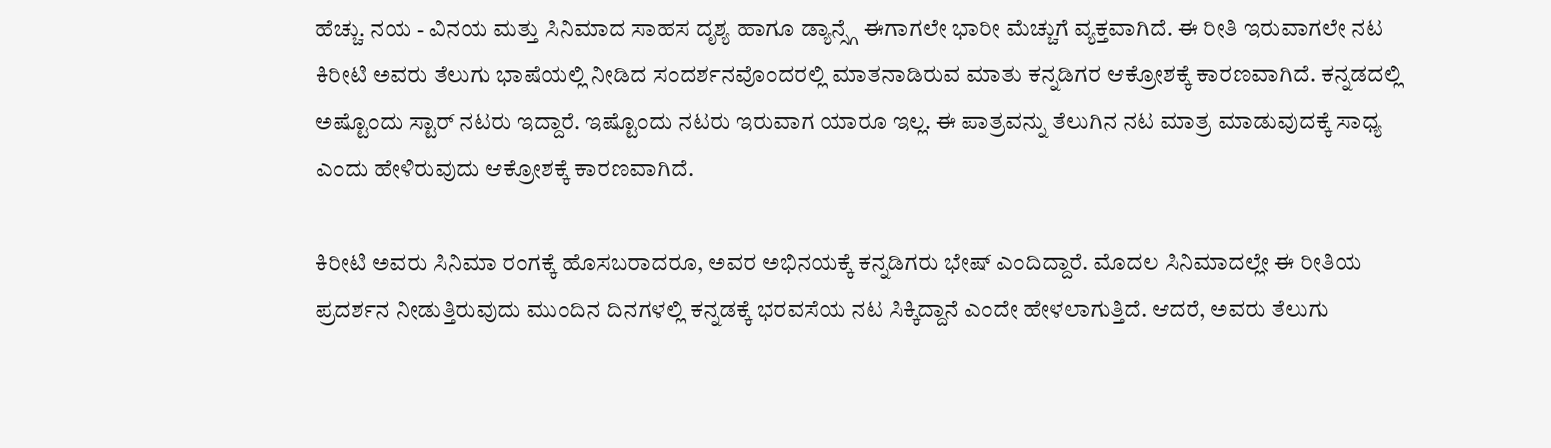ಹೆಚ್ಚು. ನಯ - ವಿನಯ ಮತ್ತು ಸಿನಿಮಾದ ಸಾಹಸ ದೃಶ್ಯ ಹಾಗೂ ಡ್ಯಾನ್ಸ್ಗೆ ಈಗಾಗಲೇ ಭಾರೀ ಮೆಚ್ಚುಗೆ ವ್ಯಕ್ತವಾಗಿದೆ. ಈ ರೀತಿ ಇರುವಾಗಲೇ ನಟ ಕಿರೀಟಿ ಅವರು ತೆಲುಗು ಭಾಷೆಯಲ್ಲಿ ನೀಡಿದ ಸಂದರ್ಶನವೊಂದರಲ್ಲಿ ಮಾತನಾಡಿರುವ ಮಾತು ಕನ್ನಡಿಗರ ಆಕ್ರೋಶಕ್ಕೆ ಕಾರಣವಾಗಿದೆ. ಕನ್ನಡದಲ್ಲಿ ಅಷ್ಟೊಂದು ಸ್ಟಾರ್ ನಟರು ಇದ್ದಾರೆ. ಇಷ್ಟೊಂದು ನಟರು ಇರುವಾಗ ಯಾರೂ ಇಲ್ಲ. ಈ ಪಾತ್ರವನ್ನು ತೆಲುಗಿನ ನಟ ಮಾತ್ರ ಮಾಡುವುದಕ್ಕೆ ಸಾಧ್ಯ ಎಂದು ಹೇಳಿರುವುದು ಆಕ್ರೋಶಕ್ಕೆ ಕಾರಣವಾಗಿದೆ.

ಕಿರೀಟಿ ಅವರು ಸಿನಿಮಾ ರಂಗಕ್ಕೆ ಹೊಸಬರಾದರೂ, ಅವರ ಅಭಿನಯಕ್ಕೆ ಕನ್ನಡಿಗರು ಭೇಷ್ ಎಂದಿದ್ದಾರೆ. ಮೊದಲ ಸಿನಿಮಾದಲ್ಲೇ ಈ ರೀತಿಯ ಪ್ರದರ್ಶನ ನೀಡುತ್ತಿರುವುದು ಮುಂದಿನ ದಿನಗಳಲ್ಲಿ ಕನ್ನಡಕ್ಕೆ ಭರವಸೆಯ ನಟ ಸಿಕ್ಕಿದ್ದಾನೆ ಎಂದೇ ಹೇಳಲಾಗುತ್ತಿದೆ. ಆದರೆ, ಅವರು ತೆಲುಗು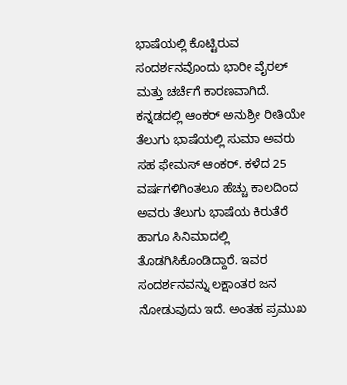ಭಾಷೆಯಲ್ಲಿ ಕೊಟ್ಟಿರುವ ಸಂದರ್ಶನವೊಂದು ಭಾರೀ ವೈರಲ್ ಮತ್ತು ಚರ್ಚೆಗೆ ಕಾರಣವಾಗಿದೆ. ಕನ್ನಡದಲ್ಲಿ ಆಂಕರ್ ಅನುಶ್ರೀ ರೀತಿಯೇ ತೆಲುಗು ಭಾಷೆಯಲ್ಲಿ ಸುಮಾ ಅವರು ಸಹ ಫೇಮಸ್ ಆಂಕರ್. ಕಳೆದ 25 ವರ್ಷಗಳಿಗಿಂತಲೂ ಹೆಚ್ಚು ಕಾಲದಿಂದ ಅವರು ತೆಲುಗು ಭಾಷೆಯ ಕಿರುತೆರೆ ಹಾಗೂ ಸಿನಿಮಾದಲ್ಲಿ ತೊಡಗಿಸಿಕೊಂಡಿದ್ದಾರೆ. ಇವರ ಸಂದರ್ಶನವನ್ನು ಲಕ್ಷಾಂತರ ಜನ ನೋಡುವುದು ಇದೆ. ಅಂತಹ ಪ್ರಮುಖ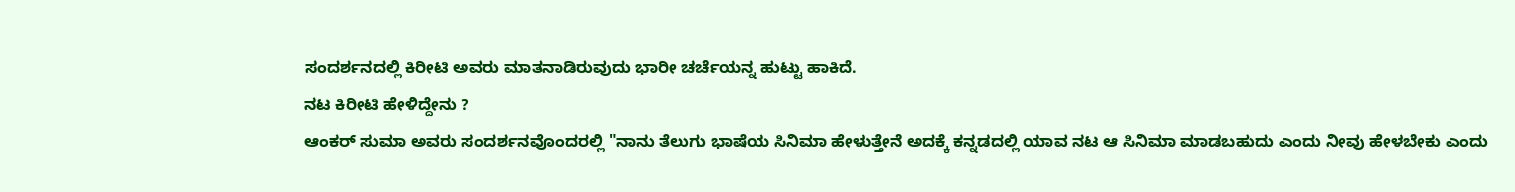ಸಂದರ್ಶನದಲ್ಲಿ ಕಿರೀಟಿ ಅವರು ಮಾತನಾಡಿರುವುದು ಭಾರೀ ಚರ್ಚೆಯನ್ನ ಹುಟ್ಟು ಹಾಕಿದೆ.
ನಟ ಕಿರೀಟಿ ಹೇಳಿದ್ದೇನು ?
ಆಂಕರ್ ಸುಮಾ ಅವರು ಸಂದರ್ಶನವೊಂದರಲ್ಲಿ "ನಾನು ತೆಲುಗು ಭಾಷೆಯ ಸಿನಿಮಾ ಹೇಳುತ್ತೇನೆ ಅದಕ್ಕೆ ಕನ್ನಡದಲ್ಲಿ ಯಾವ ನಟ ಆ ಸಿನಿಮಾ ಮಾಡಬಹುದು ಎಂದು ನೀವು ಹೇಳಬೇಕು ಎಂದು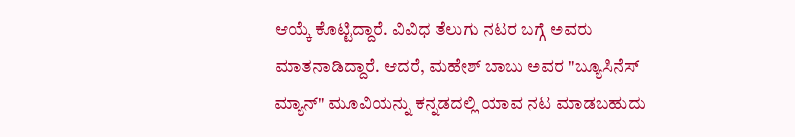ಆಯ್ಕೆ ಕೊಟ್ಟಿದ್ದಾರೆ. ವಿವಿಧ ತೆಲುಗು ನಟರ ಬಗ್ಗೆ ಅವರು ಮಾತನಾಡಿದ್ದಾರೆ. ಆದರೆ, ಮಹೇಶ್ ಬಾಬು ಅವರ "ಬ್ಯೂಸಿನೆಸ್ ಮ್ಯಾನ್" ಮೂವಿಯನ್ನು ಕನ್ನಡದಲ್ಲಿ ಯಾವ ನಟ ಮಾಡಬಹುದು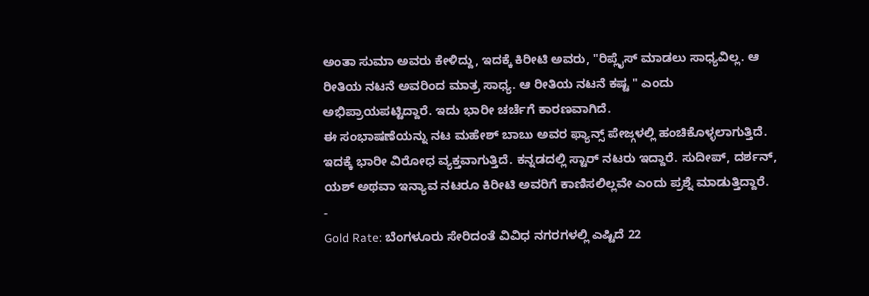ಅಂತಾ ಸುಮಾ ಅವರು ಕೇಳಿದ್ದು, ಇದಕ್ಕೆ ಕಿರೀಟಿ ಅವರು, "ರಿಪ್ಲೈಸ್ ಮಾಡಲು ಸಾಧ್ಯವಿಲ್ಲ. ಆ ರೀತಿಯ ನಟನೆ ಅವರಿಂದ ಮಾತ್ರ ಸಾಧ್ಯ. ಆ ರೀತಿಯ ನಟನೆ ಕಷ್ಟ " ಎಂದು ಅಭಿಪ್ರಾಯಪಟ್ಟಿದ್ದಾರೆ. ಇದು ಭಾರೀ ಚರ್ಚೆಗೆ ಕಾರಣವಾಗಿದೆ.
ಈ ಸಂಭಾಷಣೆಯನ್ನು ನಟ ಮಹೇಶ್ ಬಾಬು ಅವರ ಫ್ಯಾನ್ಸ್ ಪೇಜ್ಗಳಲ್ಲಿ ಹಂಚಿಕೊಳ್ಳಲಾಗುತ್ತಿದೆ. ಇದಕ್ಕೆ ಭಾರೀ ವಿರೋಧ ವ್ಯಕ್ತವಾಗುತ್ತಿದೆ. ಕನ್ನಡದಲ್ಲಿ ಸ್ಟಾರ್ ನಟರು ಇದ್ದಾರೆ. ಸುದೀಪ್, ದರ್ಶನ್, ಯಶ್ ಅಥವಾ ಇನ್ಯಾವ ನಟರೂ ಕಿರೀಟಿ ಅವರಿಗೆ ಕಾಣಿಸಲಿಲ್ಲವೇ ಎಂದು ಪ್ರಶ್ನೆ ಮಾಡುತ್ತಿದ್ದಾರೆ.
-
Gold Rate: ಬೆಂಗಳೂರು ಸೇರಿದಂತೆ ವಿವಿಧ ನಗರಗಳಲ್ಲಿ ಎಷ್ಟಿದೆ 22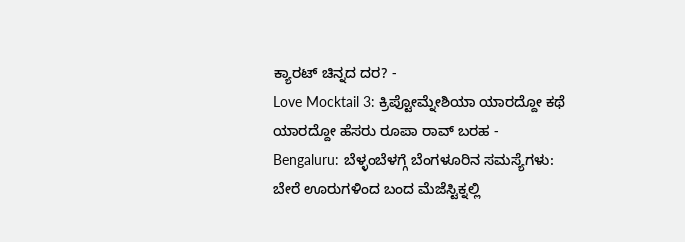ಕ್ಯಾರಟ್ ಚಿನ್ನದ ದರ? -
Love Mocktail 3: ಕ್ರಿಪ್ಟೋಮ್ನೇಶಿಯಾ ಯಾರದ್ದೋ ಕಥೆ ಯಾರದ್ದೋ ಹೆಸರು ರೂಪಾ ರಾವ್ ಬರಹ -
Bengaluru: ಬೆಳ್ಳಂಬೆಳಗ್ಗೆ ಬೆಂಗಳೂರಿನ ಸಮಸ್ಯೆಗಳು: ಬೇರೆ ಊರುಗಳಿಂದ ಬಂದ ಮೆಜೆಸ್ಟಿಕ್ನಲ್ಲಿ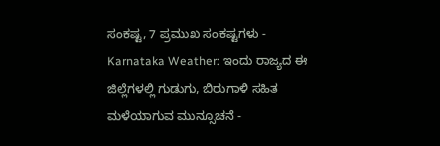ಸಂಕಷ್ಟ, 7 ಪ್ರಮುಖ ಸಂಕಷ್ಟಗಳು -
Karnataka Weather: ಇಂದು ರಾಜ್ಯದ ಈ ಜಿಲ್ಲೆಗಳಲ್ಲಿ ಗುಡುಗು, ಬಿರುಗಾಳಿ ಸಹಿತ ಮಳೆಯಾಗುವ ಮುನ್ಸೂಚನೆ -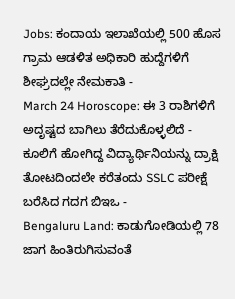Jobs: ಕಂದಾಯ ಇಲಾಖೆಯಲ್ಲಿ 500 ಹೊಸ ಗ್ರಾಮ ಆಡಳಿತ ಅಧಿಕಾರಿ ಹುದ್ದೆಗಳಿಗೆ ಶೀಘ್ರದಲ್ಲೇ ನೇಮಕಾತಿ -
March 24 Horoscope: ಈ 3 ರಾಶಿಗಳಿಗೆ ಅದೃಷ್ಟದ ಬಾಗಿಲು ತೆರೆದುಕೊಳ್ಳಲಿದೆ -
ಕೂಲಿಗೆ ಹೋಗಿದ್ದ ವಿದ್ಯಾರ್ಥಿನಿಯನ್ನು ದ್ರಾಕ್ಷಿ ತೋಟದಿಂದಲೇ ಕರೆತಂದು SSLC ಪರೀಕ್ಷೆ ಬರೆಸಿದ ಗದಗ ಬಿಇಒ -
Bengaluru Land: ಕಾಡುಗೋಡಿಯಲ್ಲಿ 78 ಜಾಗ ಹಿಂತಿರುಗಿಸುವಂತೆ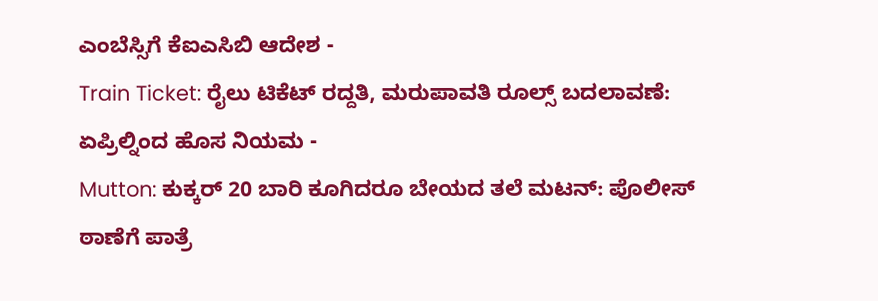ಎಂಬೆಸ್ಸಿಗೆ ಕೆಐಎಸಿಬಿ ಆದೇಶ -
Train Ticket: ರೈಲು ಟಿಕೆಟ್ ರದ್ದತಿ, ಮರುಪಾವತಿ ರೂಲ್ಸ್ ಬದಲಾವಣೆ: ಏಪ್ರಿಲ್ನಿಂದ ಹೊಸ ನಿಯಮ -
Mutton: ಕುಕ್ಕರ್ 20 ಬಾರಿ ಕೂಗಿದರೂ ಬೇಯದ ತಲೆ ಮಟನ್: ಪೊಲೀಸ್ ಠಾಣೆಗೆ ಪಾತ್ರೆ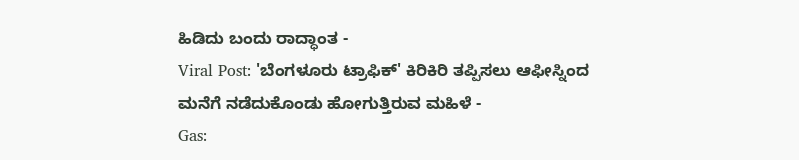ಹಿಡಿದು ಬಂದು ರಾದ್ಧಾಂತ -
Viral Post: 'ಬೆಂಗಳೂರು ಟ್ರಾಫಿಕ್' ಕಿರಿಕಿರಿ ತಪ್ಪಿಸಲು ಆಫೀಸ್ನಿಂದ ಮನೆಗೆ ನಡೆದುಕೊಂಡು ಹೋಗುತ್ತಿರುವ ಮಹಿಳೆ -
Gas: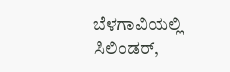ಬೆಳಗಾವಿಯಲ್ಲಿ ಸಿಲಿಂಡರ್,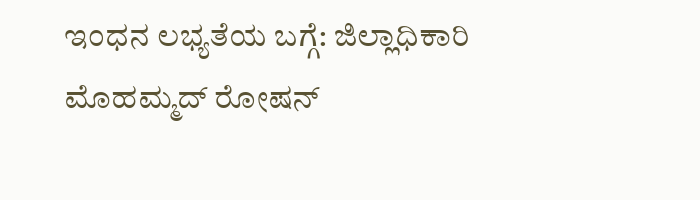ಇಂಧನ ಲಭ್ಯತೆಯ ಬಗ್ಗೆ: ಜಿಲ್ಲಾಧಿಕಾರಿ ಮೊಹಮ್ಮದ್ ರೋಷನ್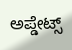ಅಪ್ಡೇಟ್ಸ್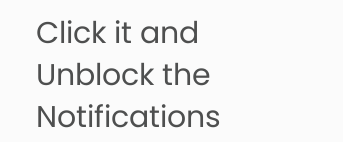Click it and Unblock the Notifications